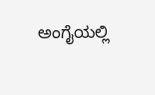ಅಂಗೈಯಲ್ಲಿ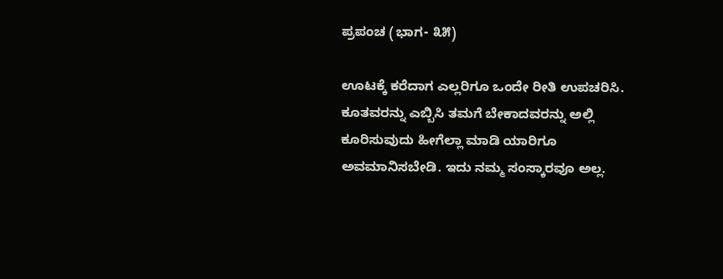ಪ್ರಪಂಚ (ಭಾಗ- ೩೫)

ಊಟಕ್ಕೆ ಕರೆದಾಗ ಎಲ್ಲರಿಗೂ ಒಂದೇ ರೀತಿ ಉಪಚರಿಸಿ. ಕೂತವರನ್ನು ಎಬ್ಬಿಸಿ ತಮಗೆ ಬೇಕಾದವರನ್ನು ಅಲ್ಲಿ ಕೂರಿಸುವುದು ಹೀಗೆಲ್ಲಾ ಮಾಡಿ ಯಾರಿಗೂ ಅವಮಾನಿಸಬೇಡಿ. ಇದು ನಮ್ಮ ಸಂಸ್ಕಾರವೂ ಅಲ್ಲ.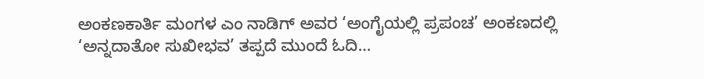ಅಂಕಣಕಾರ್ತಿ ಮಂಗಳ ಎಂ ನಾಡಿಗ್ ಅವರ ‘ಅಂಗೈಯಲ್ಲಿ ಪ್ರಪಂಚ’ ಅಂಕಣದಲ್ಲಿ ‘ಅನ್ನದಾತೋ ಸುಖೀಭವ’ ತಪ್ಪದೆ ಮುಂದೆ ಓದಿ…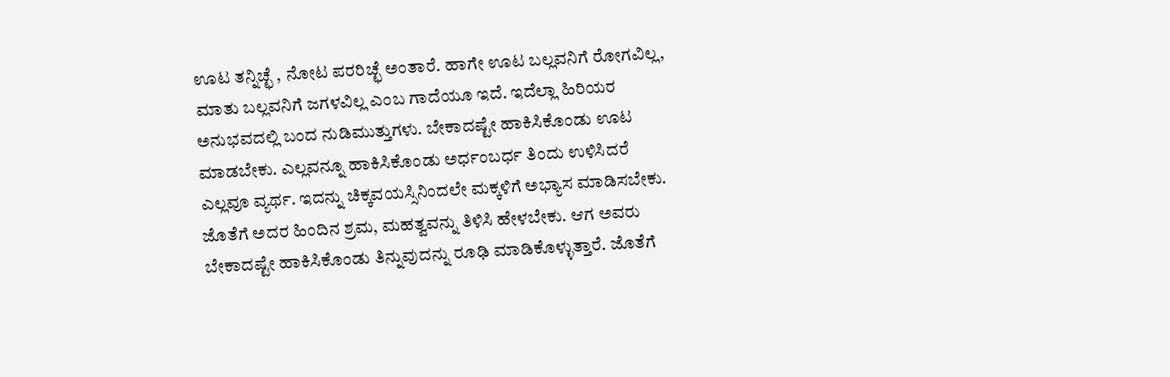ಊಟ ತನ್ನಿಚ್ಛೆ , ನೋಟ ಪರರಿಚ್ಛೆ ಅಂತಾರೆ. ಹಾಗೇ ಊಟ ಬಲ್ಲವನಿಗೆ ರೋಗವಿಲ್ಲ, ಮಾತು ಬಲ್ಲವನಿಗೆ ಜಗಳವಿಲ್ಲ ಎಂಬ ಗಾದೆಯೂ ಇದೆ. ಇದೆಲ್ಲಾ ಹಿರಿಯರ ಅನುಭವದಲ್ಲಿ ಬಂದ ನುಡಿಮುತ್ತುಗಳು. ಬೇಕಾದಷ್ಟೇ ಹಾಕಿಸಿಕೊಂಡು ಊಟ ಮಾಡಬೇಕು. ಎಲ್ಲವನ್ನೂ ಹಾಕಿಸಿಕೊಂಡು ಅರ್ಧಂಬರ್ಧ ತಿಂದು ಉಳಿಸಿದರೆ ಎಲ್ಲವೂ ವ್ಯರ್ಥ. ಇದನ್ನು ಚಿಕ್ಕವಯಸ್ಸಿನಿಂದಲೇ ಮಕ್ಕಳಿಗೆ ಅಭ್ಯಾಸ ಮಾಡಿಸಬೇಕು. ಜೊತೆಗೆ ಅದರ ಹಿಂದಿನ ಶ್ರಮ, ಮಹತ್ವವನ್ನು ತಿಳಿಸಿ ಹೇಳಬೇಕು. ಆಗ ಅವರು ಬೇಕಾದಷ್ಟೇ ಹಾಕಿಸಿಕೊಂಡು ತಿನ್ನುವುದನ್ನು ರೂಢಿ ಮಾಡಿಕೊಳ್ಳುತ್ತಾರೆ. ಜೊತೆಗೆ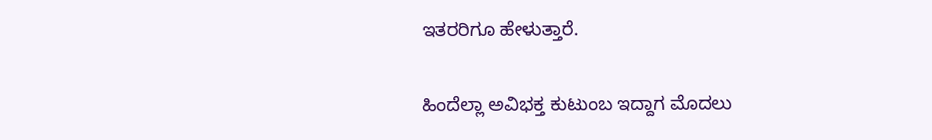ಇತರರಿಗೂ ಹೇಳುತ್ತಾರೆ.

ಹಿಂದೆಲ್ಲಾ ಅವಿಭಕ್ತ ಕುಟುಂಬ ಇದ್ದಾಗ ಮೊದಲು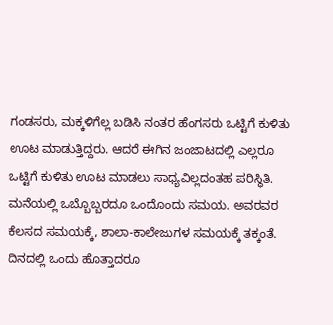ಗಂಡಸರು, ಮಕ್ಕಳಿಗೆಲ್ಲ ಬಡಿಸಿ ನಂತರ ಹೆಂಗಸರು ಒಟ್ಟಿಗೆ ಕುಳಿತು ಊಟ ಮಾಡುತ್ತಿದ್ದರು. ಆದರೆ ಈಗಿನ ಜಂಜಾಟದಲ್ಲಿ ಎಲ್ಲರೂ ಒಟ್ಟಿಗೆ ಕುಳಿತು ಊಟ ಮಾಡಲು ಸಾಧ್ಯವಿಲ್ಲದಂತಹ ಪರಿಸ್ಥಿತಿ. ಮನೆಯಲ್ಲಿ ಒಬ್ಬೊಬ್ಬರದೂ ಒಂದೊಂದು ಸಮಯ. ಅವರವರ ಕೆಲಸದ ಸಮಯಕ್ಕೆ, ಶಾಲಾ-ಕಾಲೇಜುಗಳ ಸಮಯಕ್ಕೆ ತಕ್ಕಂತೆ. ದಿನದಲ್ಲಿ ಒಂದು ಹೊತ್ತಾದರೂ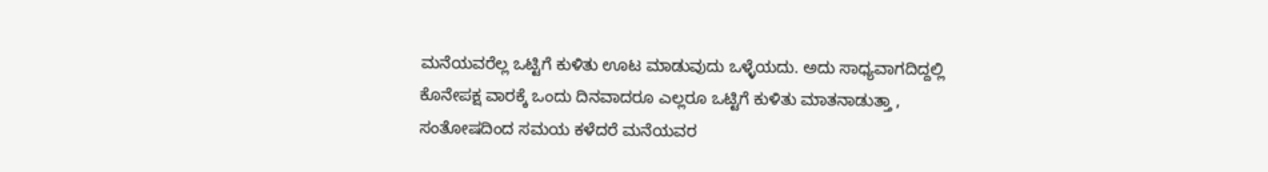ಮನೆಯವರೆಲ್ಲ ಒಟ್ಟಿಗೆ ಕುಳಿತು ಊಟ ಮಾಡುವುದು ಒಳ್ಳೆಯದು. ಅದು ಸಾಧ್ಯವಾಗದಿದ್ದಲ್ಲಿ ಕೊನೇಪಕ್ಷ ವಾರಕ್ಕೆ ಒಂದು ದಿನವಾದರೂ ಎಲ್ಲರೂ ಒಟ್ಟಿಗೆ ಕುಳಿತು ಮಾತನಾಡುತ್ತಾ , ಸಂತೋಷದಿಂದ ಸಮಯ ಕಳೆದರೆ ಮನೆಯವರ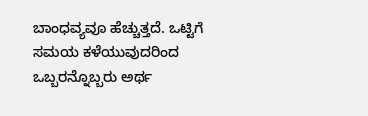ಬಾಂಧವ್ಯವೂ ಹೆಚ್ಚುತ್ತದೆ. ಒಟ್ಟಿಗೆ ಸಮಯ ಕಳೆಯುವುದರಿಂದ ಒಬ್ಬರನ್ನೊಬ್ಬರು ಅರ್ಥ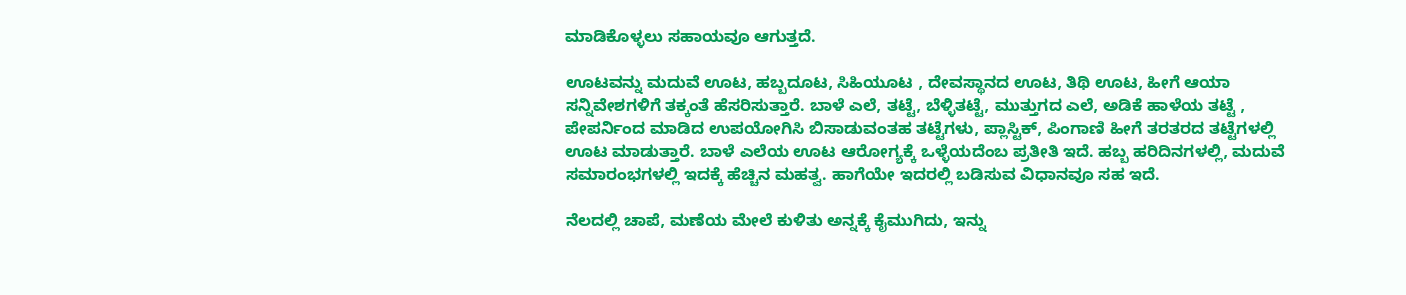ಮಾಡಿಕೊಳ್ಳಲು ಸಹಾಯವೂ ಆಗುತ್ತದೆ.

ಊಟವನ್ನು ಮದುವೆ ಊಟ, ಹಬ್ಬದೂಟ, ಸಿಹಿಯೂಟ , ದೇವಸ್ಥಾನದ ಊಟ, ತಿಥಿ ಊಟ, ಹೀಗೆ ಆಯಾ ಸನ್ನಿವೇಶಗಳಿಗೆ ತಕ್ಕಂತೆ ಹೆಸರಿಸುತ್ತಾರೆ. ಬಾಳೆ ಎಲೆ, ತಟ್ಟೆ, ಬೆಳ್ಳಿತಟ್ಟೆ, ಮುತ್ತುಗದ ಎಲೆ, ಅಡಿಕೆ ಹಾಳೆಯ ತಟ್ಟೆ , ಪೇಪರ್ನಿಂದ ಮಾಡಿದ ಉಪಯೋಗಿಸಿ ಬಿಸಾಡುವಂತಹ ತಟ್ಟೆಗಳು, ಪ್ಲಾಸ್ಟಿಕ್, ಪಿಂಗಾಣಿ ಹೀಗೆ ತರತರದ ತಟ್ಟೆಗಳಲ್ಲಿ ಊಟ ಮಾಡುತ್ತಾರೆ. ಬಾಳೆ ಎಲೆಯ ಊಟ ಆರೋಗ್ಯಕ್ಕೆ ಒಳ್ಳೆಯದೆಂಬ ಪ್ರತೀತಿ ಇದೆ. ಹಬ್ಬ ಹರಿದಿನಗಳಲ್ಲಿ, ಮದುವೆ ಸಮಾರಂಭಗಳಲ್ಲಿ ಇದಕ್ಕೆ ಹೆಚ್ಚಿನ ಮಹತ್ವ. ಹಾಗೆಯೇ ಇದರಲ್ಲಿ ಬಡಿಸುವ ವಿಧಾನವೂ ಸಹ ಇದೆ.

ನೆಲದಲ್ಲಿ ಚಾಪೆ, ಮಣೆಯ ಮೇಲೆ ಕುಳಿತು ಅನ್ನಕ್ಕೆ ಕೈಮುಗಿದು, ಇನ್ನು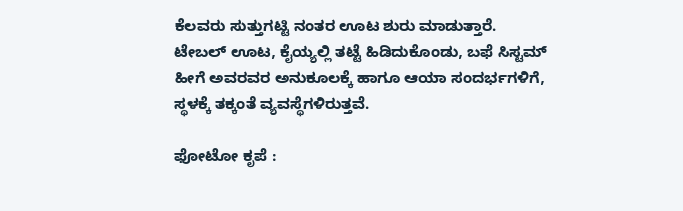ಕೆಲವರು ಸುತ್ತುಗಟ್ಟಿ ನಂತರ ಊಟ ಶುರು ಮಾಡುತ್ತಾರೆ. ಟೇಬಲ್ ಊಟ, ಕೈಯ್ಯಲ್ಲಿ ತಟ್ಟೆ ಹಿಡಿದುಕೊಂಡು, ಬಫೆ ಸಿಸ್ಟಮ್ ಹೀಗೆ ಅವರವರ ಅನುಕೂಲಕ್ಕೆ ಹಾಗೂ ಆಯಾ ಸಂದರ್ಭಗಳಿಗೆ, ಸ್ಥಳಕ್ಕೆ ತಕ್ಕಂತೆ ವ್ಯವಸ್ಥೆಗಳಿರುತ್ತವೆ.

ಫೋಟೋ ಕೃಪೆ :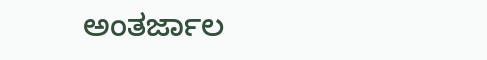ಅಂತರ್ಜಾಲ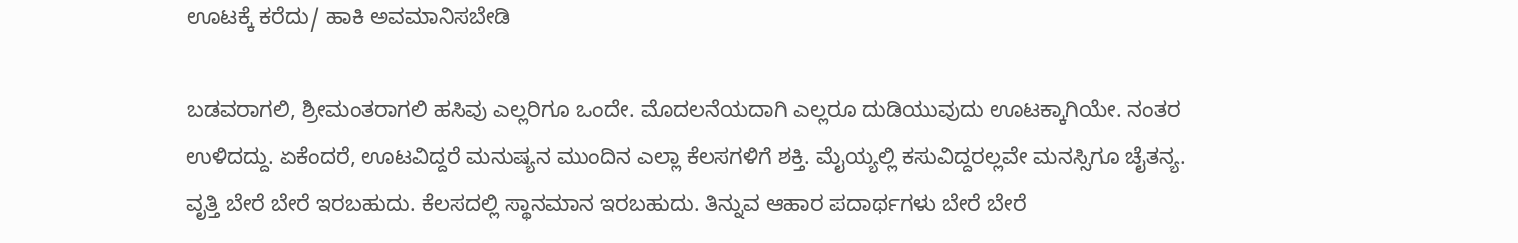ಊಟಕ್ಕೆ ಕರೆದು/ ಹಾಕಿ ಅವಮಾನಿಸಬೇಡಿ

ಬಡವರಾಗಲಿ, ಶ್ರೀಮಂತರಾಗಲಿ ಹಸಿವು ಎಲ್ಲರಿಗೂ ಒಂದೇ. ಮೊದಲನೆಯದಾಗಿ ಎಲ್ಲರೂ ದುಡಿಯುವುದು ಊಟಕ್ಕಾಗಿಯೇ. ನಂತರ ಉಳಿದದ್ದು. ಏಕೆಂದರೆ, ಊಟವಿದ್ದರೆ ಮನುಷ್ಯನ ಮುಂದಿನ ಎಲ್ಲಾ ಕೆಲಸಗಳಿಗೆ ಶಕ್ತಿ. ಮೈಯ್ಯಲ್ಲಿ ಕಸುವಿದ್ದರಲ್ಲವೇ ಮನಸ್ಸಿಗೂ ಚೈತನ್ಯ. ವೃತ್ತಿ ಬೇರೆ ಬೇರೆ ಇರಬಹುದು. ಕೆಲಸದಲ್ಲಿ ಸ್ಥಾನಮಾನ ಇರಬಹುದು. ತಿನ್ನುವ ಆಹಾರ ಪದಾರ್ಥಗಳು ಬೇರೆ ಬೇರೆ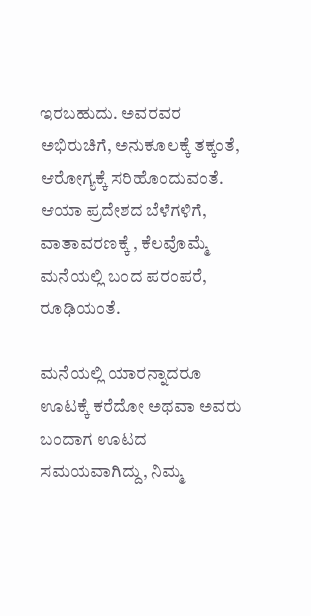ಇರಬಹುದು. ಅವರವರ ಅಭಿರುಚಿಗೆ, ಅನುಕೂಲಕ್ಕೆ ತಕ್ಕಂತೆ, ಆರೋಗ್ಯಕ್ಕೆ ಸರಿಹೊಂದುವಂತೆ. ಆಯಾ ಪ್ರದೇಶದ ಬೆಳೆಗಳಿಗೆ, ವಾತಾವರಣಕ್ಕೆ , ಕೆಲವೊಮ್ಮೆ ಮನೆಯಲ್ಲಿ ಬಂದ ಪರಂಪರೆ, ರೂಢಿಯಂತೆ.

ಮನೆಯಲ್ಲಿ ಯಾರನ್ನಾದರೂ ಊಟಕ್ಕೆ ಕರೆದೋ ಅಥವಾ ಅವರು ಬಂದಾಗ ಊಟದ ಸಮಯವಾಗಿದ್ದು, ನಿಮ್ಮ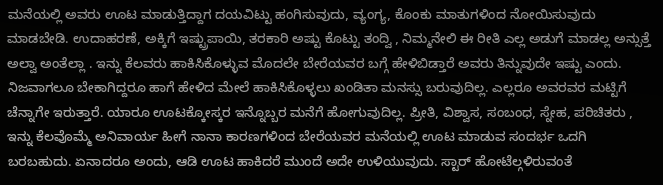ಮನೆಯಲ್ಲಿ ಅವರು ಊಟ ಮಾಡುತ್ತಿದ್ದಾಗ ದಯವಿಟ್ಟು ಹಂಗಿಸುವುದು, ವ್ಯಂಗ್ಯ, ಕೊಂಕು ಮಾತುಗಳಿಂದ ನೋಯಿಸುವುದು ಮಾಡಬೇಡಿ. ಉದಾಹರಣೆ, ಅಕ್ಕಿಗೆ ಇಷ್ಟ್ರುಪಾಯಿ, ತರಕಾರಿ ಅಷ್ಟು ಕೊಟ್ಟು ತಂದ್ವಿ , ನಿಮ್ಮನೇಲಿ ಈ ರೀತಿ ಎಲ್ಲ ಅಡುಗೆ ಮಾಡಲ್ಲ ಅನ್ಸುತ್ತೆ ಅಲ್ವಾ ಅಂತೆಲ್ಲಾ . ಇನ್ನು ಕೆಲವರು ಹಾಕಿಸಿಕೊಳ್ಳುವ ಮೊದಲೇ ಬೇರೆಯವರ ಬಗ್ಗೆ ಹೇಳಿಬಿಡ್ತಾರೆ ಅವರು ತಿನ್ನುವುದೇ ಇಷ್ಟು ಎಂದು. ನಿಜವಾಗಲೂ ಬೇಕಾಗಿದ್ದರೂ ಹಾಗೆ ಹೇಳಿದ ಮೇಲೆ ಹಾಕಿಸಿಕೊಳ್ಳಲು ಖಂಡಿತಾ ಮನಸ್ಸು ಬರುವುದಿಲ್ಲ. ಎಲ್ಲರೂ ಅವರವರ ಮಟ್ಟಿಗೆ ಚೆನ್ನಾಗೇ ಇರುತ್ತಾರೆ. ಯಾರೂ ಊಟಕ್ಕೋಸ್ಕರ ಇನ್ನೊಬ್ಬರ ಮನೆಗೆ ಹೋಗುವುದಿಲ್ಲ. ಪ್ರೀತಿ, ವಿಶ್ವಾಸ, ಸಂಬಂಧ, ಸ್ನೇಹ, ಪರಿಚಿತರು , ಇನ್ನು ಕೆಲವೊಮ್ಮೆ ಅನಿವಾರ್ಯ ಹೀಗೆ ನಾನಾ ಕಾರಣಗಳಿಂದ ಬೇರೆಯವರ ಮನೆಯಲ್ಲಿ ಊಟ ಮಾಡುವ ಸಂದರ್ಭ ಒದಗಿ ಬರಬಹುದು. ಏನಾದರೂ ಅಂದು, ಆಡಿ ಊಟ ಹಾಕಿದರೆ ಮುಂದೆ ಅದೇ ಉಳಿಯುವುದು. ಸ್ಟಾರ್ ಹೋಟೆಲ್ಗಳಿರುವಂತೆ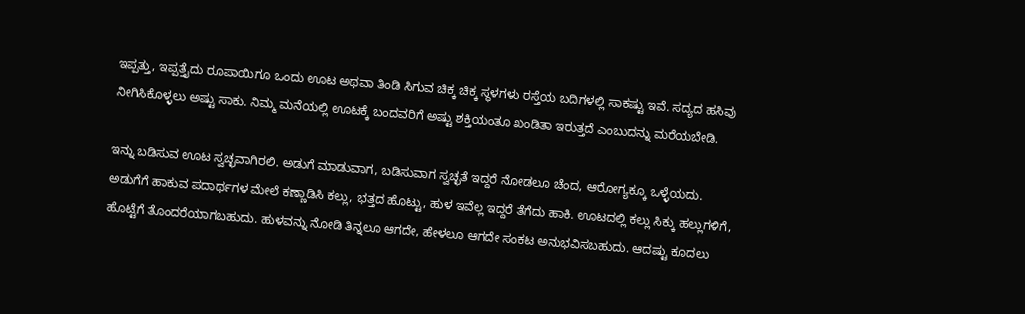ಇಪ್ಪತ್ತು, ಇಪ್ಪತ್ತೈದು ರೂಪಾಯಿಗೂ ಒಂದು ಊಟ ಅಥವಾ ತಿಂಡಿ ಸಿಗುವ ಚಿಕ್ಕ ಚಿಕ್ಕ ಸ್ಥಳಗಳು ರಸ್ತೆಯ ಬದಿಗಳಲ್ಲಿ ಸಾಕಷ್ಟು ಇವೆ. ಸದ್ಯದ ಹಸಿವು ನೀಗಿಸಿಕೊಳ್ಳಲು ಅಷ್ಟು ಸಾಕು. ನಿಮ್ಮ ಮನೆಯಲ್ಲಿ ಊಟಕ್ಕೆ ಬಂದವರಿಗೆ ಅಷ್ಟು ಶಕ್ತಿಯಂತೂ ಖಂಡಿತಾ ಇರುತ್ತದೆ ಎಂಬುದನ್ನು ಮರೆಯಬೇಡಿ.

ಇನ್ನು ಬಡಿಸುವ ಊಟ ಸ್ವಚ್ಛವಾಗಿರಲಿ. ಅಡುಗೆ ಮಾಡುವಾಗ, ಬಡಿಸುವಾಗ ಸ್ವಚ್ಛತೆ ಇದ್ದರೆ ನೋಡಲೂ ಚೆಂದ, ಆರೋಗ್ಯಕ್ಕೂ ಒಳ್ಳೆಯದು. ಅಡುಗೆಗೆ ಹಾಕುವ ಪದಾರ್ಥಗಳ ಮೇಲೆ ಕಣ್ಣಾಡಿಸಿ ಕಲ್ಲು, ಭತ್ತದ ಹೊಟ್ಟು, ಹುಳ ಇವೆಲ್ಲ ಇದ್ದರೆ ತೆಗೆದು ಹಾಕಿ. ಊಟದಲ್ಲಿ ಕಲ್ಲು ಸಿಕ್ಕು ಹಲ್ಲುಗಳಿಗೆ, ಹೊಟ್ಟೆಗೆ ತೊಂದರೆಯಾಗಬಹುದು. ಹುಳವನ್ನು ನೋಡಿ ತಿನ್ನಲೂ ಆಗದೇ, ಹೇಳಲೂ ಆಗದೇ ಸಂಕಟ ಅನುಭವಿಸಬಹುದು. ಆದಷ್ಟು ಕೂದಲು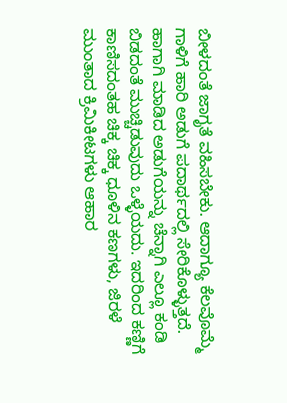ಬೀಳದಂತೆ ಜಾಗೃತೆ ವಹಿಸಬೇಕು. ಆದಾಗ್ಯೂ ಕೆಲವೊಮ್ಮೆ ಗಾಳಿಗೆ ಹಾರಿ ಅಡುಗೆ ಪದಾರ್ಥದಲ್ಲಿ ಸೇರಿಕೊಳ್ಳುತ್ತದೆ. ಹಾಗಾಗಿ ಮಾಡಿದ ಅಡುಗೆಯನ್ನು ಚೆನ್ನಾಗಿ ಎಲ್ಲೂ ಕಂಡಿ ಬಿಡದಂತೆ ಮುಚ್ಚಿಡುವುದು ಒಳ್ಳೆಯದು. ಇದರಿಂದ ಕಣ್ಣಿಗೆ ಕಾಣಿಸದಂತಹ ಚಿಕ್ಕ ಚಿಕ್ಕ ಧೂಳಿನ ಕಣಗಳು, ಜಿರಳೆ ಮುಂತಾದ ಕ್ರಿಮಿಕೀಟಗಳು ಆಹಾರ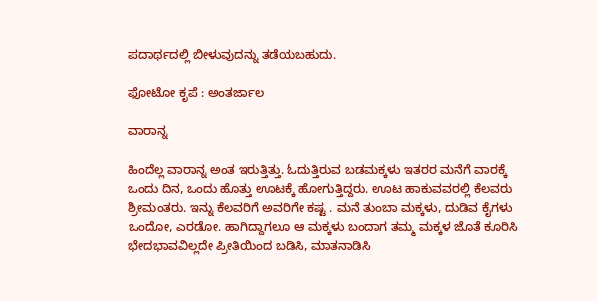ಪದಾರ್ಥದಲ್ಲಿ ಬೀಳುವುದನ್ನು ತಡೆಯಬಹುದು.

ಫೋಟೋ ಕೃಪೆ : ಅಂತರ್ಜಾಲ

ವಾರಾನ್ನ

ಹಿಂದೆಲ್ಲ ವಾರಾನ್ನ ಅಂತ ಇರುತ್ತಿತ್ತು. ಓದುತ್ತಿರುವ ಬಡಮಕ್ಕಳು ಇತರರ ಮನೆಗೆ ವಾರಕ್ಕೆ ಒಂದು ದಿನ, ಒಂದು ಹೊತ್ತು ಊಟಕ್ಕೆ ಹೋಗುತ್ತಿದ್ದರು. ಊಟ ಹಾಕುವವರಲ್ಲಿ ಕೆಲವರು ಶ್ರೀಮಂತರು. ಇನ್ನು ಕೆಲವರಿಗೆ ಅವರಿಗೇ ಕಷ್ಟ . ಮನೆ ತುಂಬಾ ಮಕ್ಕಳು, ದುಡಿವ ಕೈಗಳು ಒಂದೋ, ಎರಡೋ. ಹಾಗಿದ್ದಾಗಲೂ ಆ ಮಕ್ಕಳು ಬಂದಾಗ ತಮ್ಮ ಮಕ್ಕಳ ಜೊತೆ ಕೂರಿಸಿ ಭೇದಭಾವವಿಲ್ಲದೇ ಪ್ರೀತಿಯಿಂದ ಬಡಿಸಿ, ಮಾತನಾಡಿಸಿ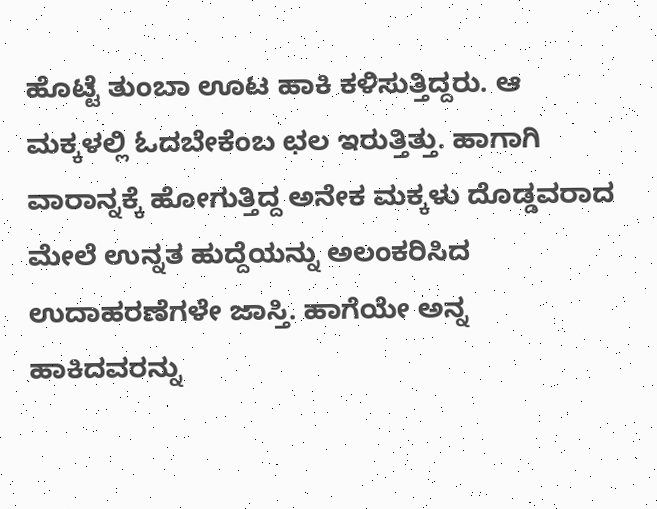ಹೊಟ್ಟೆ ತುಂಬಾ ಊಟ ಹಾಕಿ ಕಳಿಸುತ್ತಿದ್ದರು. ಆ ಮಕ್ಕಳಲ್ಲಿ ಓದಬೇಕೆಂಬ ಛಲ ಇರುತ್ತಿತ್ತು. ಹಾಗಾಗಿ ವಾರಾನ್ನಕ್ಕೆ ಹೋಗುತ್ತಿದ್ದ ಅನೇಕ ಮಕ್ಕಳು ದೊಡ್ಡವರಾದ ಮೇಲೆ ಉನ್ನತ ಹುದ್ದೆಯನ್ನು ಅಲಂಕರಿಸಿದ ಉದಾಹರಣೆಗಳೇ ಜಾಸ್ತಿ. ಹಾಗೆಯೇ ಅನ್ನ ಹಾಕಿದವರನ್ನು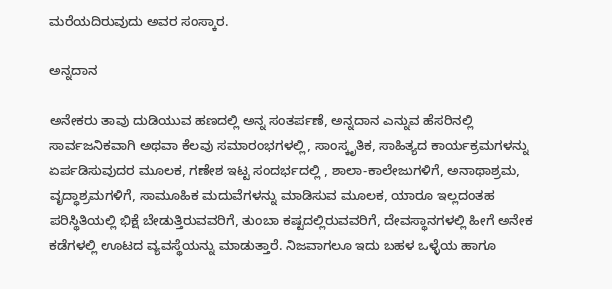ಮರೆಯದಿರುವುದು ಅವರ ಸಂಸ್ಕಾರ.

ಅನ್ನದಾನ

ಅನೇಕರು ತಾವು ದುಡಿಯುವ ಹಣದಲ್ಲಿ ಅನ್ನ ಸಂತರ್ಪಣೆ, ಅನ್ನದಾನ ಎನ್ನುವ ಹೆಸರಿನಲ್ಲಿ ಸಾರ್ವಜನಿಕವಾಗಿ ಅಥವಾ ಕೆಲವು ಸಮಾರಂಭಗಳಲ್ಲಿ, ಸಾಂಸ್ಕೃತಿಕ, ಸಾಹಿತ್ಯದ ಕಾರ್ಯಕ್ರಮಗಳನ್ನು ಏರ್ಪಡಿಸುವುದರ ಮೂಲಕ, ಗಣೇಶ ಇಟ್ಟ ಸಂದರ್ಭದಲ್ಲಿ , ಶಾಲಾ-ಕಾಲೇಜುಗಳಿಗೆ, ಅನಾಥಾಶ್ರಮ, ವೃದ್ಧಾಶ್ರಮಗಳಿಗೆ, ಸಾಮೂಹಿಕ ಮದುವೆಗಳನ್ನು ಮಾಡಿಸುವ ಮೂಲಕ, ಯಾರೂ ಇಲ್ಲದಂತಹ ಪರಿಸ್ಥಿತಿಯಲ್ಲಿ ಭಿಕ್ಷೆ ಬೇಡುತ್ತಿರುವವರಿಗೆ, ತುಂಬಾ ಕಷ್ಟದಲ್ಲಿರುವವರಿಗೆ, ದೇವಸ್ಥಾನಗಳಲ್ಲಿ ಹೀಗೆ ಅನೇಕ ಕಡೆಗಳಲ್ಲಿ ಊಟದ ವ್ಯವಸ್ಥೆಯನ್ನು ಮಾಡುತ್ತಾರೆ. ನಿಜವಾಗಲೂ ಇದು ಬಹಳ ಒಳ್ಳೆಯ ಹಾಗೂ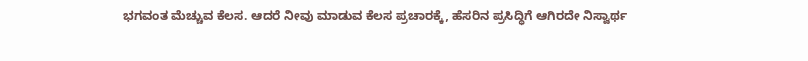ಭಗವಂತ ಮೆಚ್ಚುವ ಕೆಲಸ. ಆದರೆ ನೀವು ಮಾಡುವ ಕೆಲಸ ಪ್ರಚಾರಕ್ಕೆ, ಹೆಸರಿನ ಪ್ರಸಿದ್ಧಿಗೆ ಆಗಿರದೇ ನಿಸ್ವಾರ್ಥ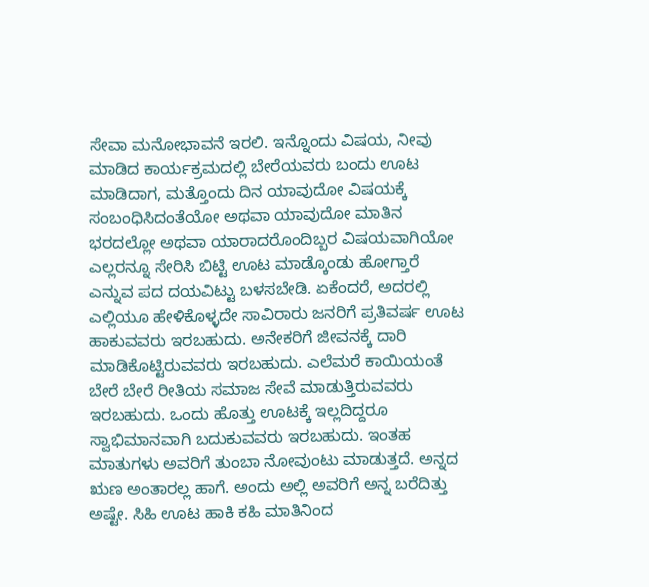ಸೇವಾ ಮನೋಭಾವನೆ ಇರಲಿ. ಇನ್ನೊಂದು ವಿಷಯ, ನೀವು ಮಾಡಿದ ಕಾರ್ಯಕ್ರಮದಲ್ಲಿ ಬೇರೆಯವರು ಬಂದು ಊಟ ಮಾಡಿದಾಗ, ಮತ್ತೊಂದು ದಿನ ಯಾವುದೋ ವಿಷಯಕ್ಕೆ ಸಂಬಂಧಿಸಿದಂತೆಯೋ ಅಥವಾ ಯಾವುದೋ ಮಾತಿನ ಭರದಲ್ಲೋ ಅಥವಾ ಯಾರಾದರೊಂದಿಬ್ಬರ ವಿಷಯವಾಗಿಯೋ ಎಲ್ಲರನ್ನೂ ಸೇರಿಸಿ ಬಿಟ್ಟಿ ಊಟ ಮಾಡ್ಕೊಂಡು ಹೋಗ್ತಾರೆ ಎನ್ನುವ ಪದ ದಯವಿಟ್ಟು ಬಳಸಬೇಡಿ. ಏಕೆಂದರೆ, ಅದರಲ್ಲಿ ಎಲ್ಲಿಯೂ ಹೇಳಿಕೊಳ್ಳದೇ ಸಾವಿರಾರು ಜನರಿಗೆ ಪ್ರತಿವರ್ಷ ಊಟ ಹಾಕುವವರು ಇರಬಹುದು. ಅನೇಕರಿಗೆ ಜೀವನಕ್ಕೆ ದಾರಿ ಮಾಡಿಕೊಟ್ಟಿರುವವರು ಇರಬಹುದು. ಎಲೆಮರೆ ಕಾಯಿಯಂತೆ ಬೇರೆ ಬೇರೆ ರೀತಿಯ ಸಮಾಜ ಸೇವೆ ಮಾಡುತ್ತಿರುವವರು ಇರಬಹುದು. ಒಂದು ಹೊತ್ತು ಊಟಕ್ಕೆ ಇಲ್ಲದಿದ್ದರೂ ಸ್ವಾಭಿಮಾನವಾಗಿ ಬದುಕುವವರು ಇರಬಹುದು. ಇಂತಹ ಮಾತುಗಳು ಅವರಿಗೆ ತುಂಬಾ ನೋವುಂಟು ಮಾಡುತ್ತದೆ. ಅನ್ನದ ಋಣ ಅಂತಾರಲ್ಲ ಹಾಗೆ. ಅಂದು ಅಲ್ಲಿ ಅವರಿಗೆ ಅನ್ನ ಬರೆದಿತ್ತು ಅಷ್ಟೇ. ಸಿಹಿ ಊಟ ಹಾಕಿ ಕಹಿ ಮಾತಿನಿಂದ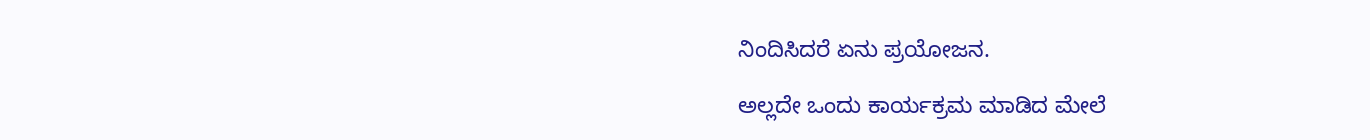ನಿಂದಿಸಿದರೆ ಏನು ಪ್ರಯೋಜನ.

ಅಲ್ಲದೇ ಒಂದು ಕಾರ್ಯಕ್ರಮ ಮಾಡಿದ ಮೇಲೆ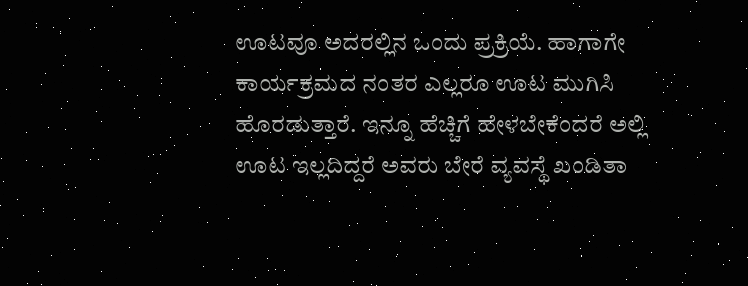ಊಟವೂ ಅದರಲ್ಲಿನ ಒಂದು ಪ್ರಕ್ರಿಯೆ. ಹಾಗಾಗೇ ಕಾರ್ಯಕ್ರಮದ ನಂತರ ಎಲ್ಲರೂ ಊಟ ಮುಗಿಸಿ ಹೊರಡುತ್ತಾರೆ. ಇನ್ನೂ ಹೆಚ್ಚಿಗೆ ಹೇಳಬೇಕೆಂದರೆ ಅಲ್ಲಿ ಊಟ ಇಲ್ಲದಿದ್ದರೆ ಅವರು ಬೇರೆ ವ್ಯವಸ್ಥೆ ಖಂಡಿತಾ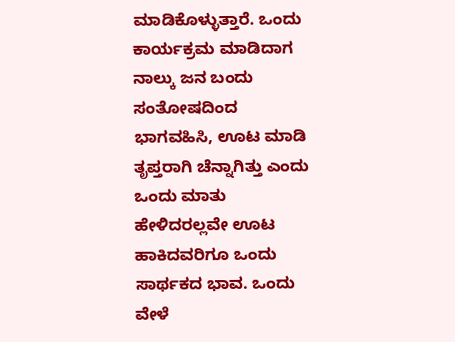ಮಾಡಿಕೊಳ್ಳುತ್ತಾರೆ. ಒಂದು ಕಾರ್ಯಕ್ರಮ ಮಾಡಿದಾಗ ನಾಲ್ಕು ಜನ ಬಂದು ಸಂತೋಷದಿಂದ ಭಾಗವಹಿಸಿ, ಊಟ ಮಾಡಿ ತೃಪ್ತರಾಗಿ ಚೆನ್ನಾಗಿತ್ತು ಎಂದು ಒಂದು ಮಾತು ಹೇಳಿದರಲ್ಲವೇ ಊಟ ಹಾಕಿದವರಿಗೂ ಒಂದು ಸಾರ್ಥಕದ ಭಾವ. ಒಂದು ವೇಳೆ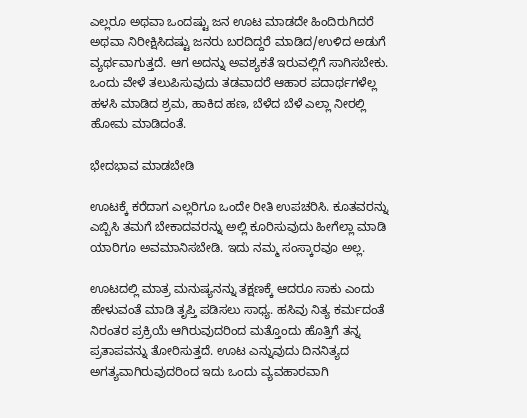ಎಲ್ಲರೂ ಅಥವಾ ಒಂದಷ್ಟು ಜನ ಊಟ ಮಾಡದೇ ಹಿಂದಿರುಗಿದರೆ ಅಥವಾ ನಿರೀಕ್ಷಿಸಿದಷ್ಟು ಜನರು ಬರದಿದ್ದರೆ ಮಾಡಿದ/ಉಳಿದ ಅಡುಗೆ ವ್ಯರ್ಥವಾಗುತ್ತದೆ. ಆಗ ಅದನ್ನು ಅವಶ್ಯಕತೆ ಇರುವಲ್ಲಿಗೆ ಸಾಗಿಸಬೇಕು. ಒಂದು ವೇಳೆ ತಲುಪಿಸುವುದು ತಡವಾದರೆ ಆಹಾರ ಪದಾರ್ಥಗಳೆಲ್ಲ ಹಳಸಿ ಮಾಡಿದ ಶ್ರಮ, ಹಾಕಿದ ಹಣ, ಬೆಳೆದ ಬೆಳೆ ಎಲ್ಲಾ ನೀರಲ್ಲಿ ಹೋಮ ಮಾಡಿದಂತೆ.

ಭೇದಭಾವ ಮಾಡಬೇಡಿ

ಊಟಕ್ಕೆ ಕರೆದಾಗ ಎಲ್ಲರಿಗೂ ಒಂದೇ ರೀತಿ ಉಪಚರಿಸಿ. ಕೂತವರನ್ನು ಎಬ್ಬಿಸಿ ತಮಗೆ ಬೇಕಾದವರನ್ನು ಅಲ್ಲಿ ಕೂರಿಸುವುದು ಹೀಗೆಲ್ಲಾ ಮಾಡಿ ಯಾರಿಗೂ ಅವಮಾನಿಸಬೇಡಿ. ಇದು ನಮ್ಮ ಸಂಸ್ಕಾರವೂ ಅಲ್ಲ.

ಊಟದಲ್ಲಿ ಮಾತ್ರ ಮನುಷ್ಯನನ್ನು ತಕ್ಷಣಕ್ಕೆ ಆದರೂ ಸಾಕು ಎಂದು ಹೇಳುವಂತೆ ಮಾಡಿ ತೃಪ್ತಿ ಪಡಿಸಲು ಸಾಧ್ಯ. ಹಸಿವು ನಿತ್ಯ ಕರ್ಮದಂತೆ ನಿರಂತರ ಪ್ರಕ್ರಿಯೆ ಆಗಿರುವುದರಿಂದ ಮತ್ತೊಂದು ಹೊತ್ತಿಗೆ ತನ್ನ ಪ್ರತಾಪವನ್ನು ತೋರಿಸುತ್ತದೆ. ಊಟ ಎನ್ನುವುದು ದಿನನಿತ್ಯದ ಅಗತ್ಯವಾಗಿರುವುದರಿಂದ ಇದು ಒಂದು ವ್ಯವಹಾರವಾಗಿ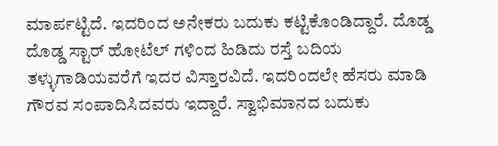ಮಾರ್ಪಟ್ಟಿದೆ. ಇದರಿಂದ ಅನೇಕರು ಬದುಕು ಕಟ್ಟಿಕೊಂಡಿದ್ದಾರೆ. ದೊಡ್ಡ ದೊಡ್ಡ ಸ್ಟಾರ್ ಹೋಟೆಲ್ ಗಳಿಂದ ಹಿಡಿದು ರಸ್ತೆ ಬದಿಯ ತಳ್ಳುಗಾಡಿಯವರೆಗೆ ಇದರ ವಿಸ್ತಾರವಿದೆ. ಇದರಿಂದಲೇ ಹೆಸರು ಮಾಡಿ ಗೌರವ ಸಂಪಾದಿಸಿದವರು ಇದ್ದಾರೆ. ಸ್ವಾಭಿಮಾನದ ಬದುಕು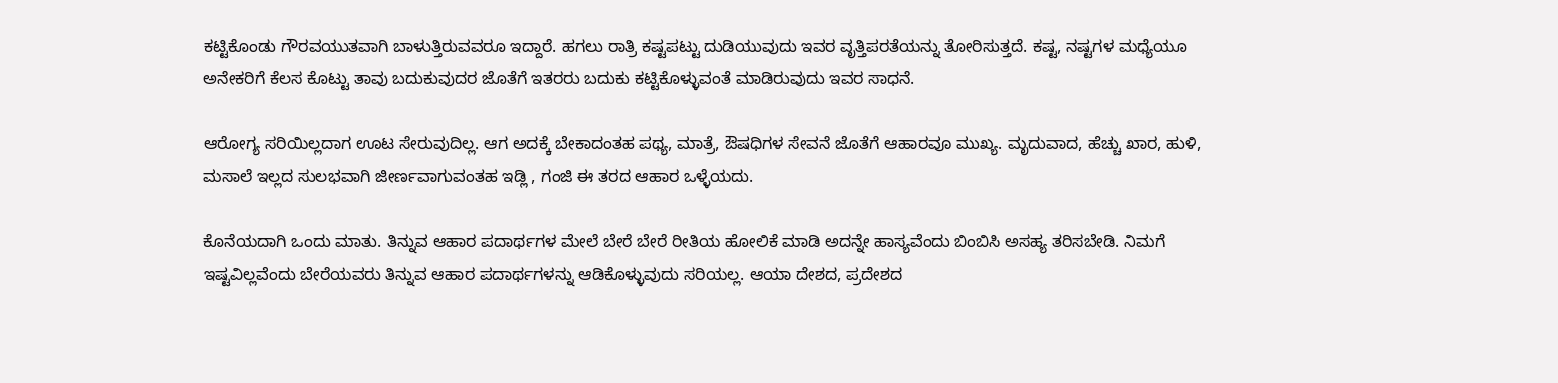ಕಟ್ಟಿಕೊಂಡು ಗೌರವಯುತವಾಗಿ ಬಾಳುತ್ತಿರುವವರೂ ಇದ್ದಾರೆ. ಹಗಲು ರಾತ್ರಿ ಕಷ್ಟಪಟ್ಟು ದುಡಿಯುವುದು ಇವರ ವೃತ್ತಿಪರತೆಯನ್ನು ತೋರಿಸುತ್ತದೆ. ಕಷ್ಟ, ನಷ್ಟಗಳ ಮಧ್ಯೆಯೂ ಅನೇಕರಿಗೆ ಕೆಲಸ ಕೊಟ್ಟು ತಾವು ಬದುಕುವುದರ ಜೊತೆಗೆ ಇತರರು ಬದುಕು ಕಟ್ಟಿಕೊಳ್ಳುವಂತೆ ಮಾಡಿರುವುದು ಇವರ ಸಾಧನೆ.

ಆರೋಗ್ಯ ಸರಿಯಿಲ್ಲದಾಗ ಊಟ ಸೇರುವುದಿಲ್ಲ. ಆಗ ಅದಕ್ಕೆ ಬೇಕಾದಂತಹ ಪಥ್ಯ, ಮಾತ್ರೆ, ಔಷಧಿಗಳ ಸೇವನೆ ಜೊತೆಗೆ ಆಹಾರವೂ ಮುಖ್ಯ. ಮೃದುವಾದ, ಹೆಚ್ಚು ಖಾರ, ಹುಳಿ, ಮಸಾಲೆ ಇಲ್ಲದ ಸುಲಭವಾಗಿ ಜೀರ್ಣವಾಗುವಂತಹ ಇಡ್ಲಿ , ಗಂಜಿ ಈ ತರದ ಆಹಾರ ಒಳ್ಳೆಯದು.

ಕೊನೆಯದಾಗಿ ಒಂದು ಮಾತು. ತಿನ್ನುವ ಆಹಾರ ಪದಾರ್ಥಗಳ ಮೇಲೆ ಬೇರೆ ಬೇರೆ ರೀತಿಯ ಹೋಲಿಕೆ ಮಾಡಿ ಅದನ್ನೇ ಹಾಸ್ಯವೆಂದು ಬಿಂಬಿಸಿ ಅಸಹ್ಯ ತರಿಸಬೇಡಿ. ನಿಮಗೆ ಇಷ್ಟವಿಲ್ಲವೆಂದು ಬೇರೆಯವರು ತಿನ್ನುವ ಆಹಾರ ಪದಾರ್ಥಗಳನ್ನು ಆಡಿಕೊಳ್ಳುವುದು ಸರಿಯಲ್ಲ. ಆಯಾ ದೇಶದ, ಪ್ರದೇಶದ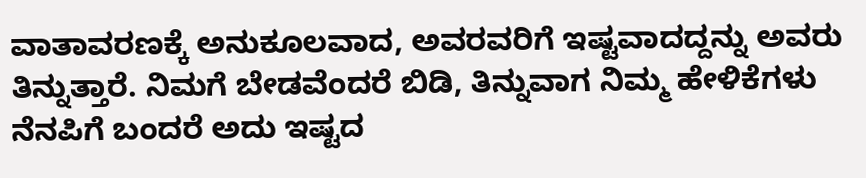ವಾತಾವರಣಕ್ಕೆ ಅನುಕೂಲವಾದ, ಅವರವರಿಗೆ ಇಷ್ಟವಾದದ್ದನ್ನು ಅವರು ತಿನ್ನುತ್ತಾರೆ. ನಿಮಗೆ ಬೇಡವೆಂದರೆ ಬಿಡಿ, ತಿನ್ನುವಾಗ ನಿಮ್ಮ ಹೇಳಿಕೆಗಳು ನೆನಪಿಗೆ ಬಂದರೆ ಅದು ಇಷ್ಟದ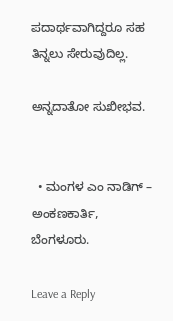ಪದಾರ್ಥವಾಗಿದ್ದರೂ ಸಹ ತಿನ್ನಲು ಸೇರುವುದಿಲ್ಲ.

ಅನ್ನದಾತೋ ಸುಖೀಭವ.


  • ಮಂಗಳ ಎಂ ನಾಡಿಗ್ – ಅಂಕಣಕಾರ್ತಿ, ಬೆಂಗಳೂರು.

Leave a Reply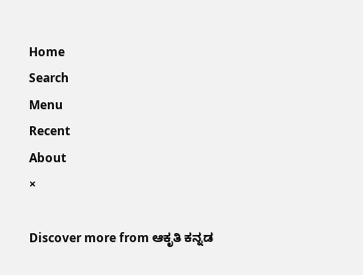Home
Search
Menu
Recent
About
×

Discover more from ಆಕೃತಿ ಕನ್ನಡ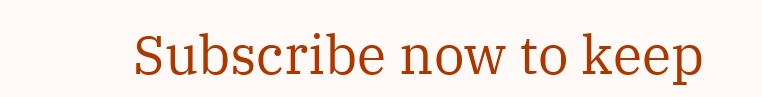Subscribe now to keep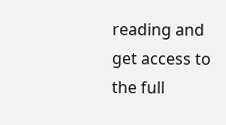reading and get access to the full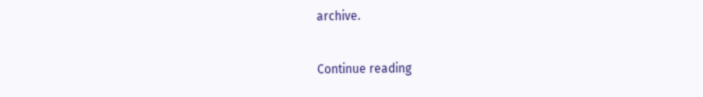archive.

Continue reading